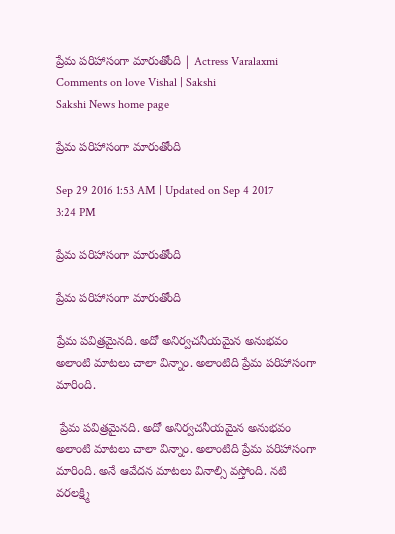ప్రేమ పరిహాసంగా మారుతోంది | Actress Varalaxmi Comments on love Vishal | Sakshi
Sakshi News home page

ప్రేమ పరిహాసంగా మారుతోంది

Sep 29 2016 1:53 AM | Updated on Sep 4 2017 3:24 PM

ప్రేమ పరిహాసంగా మారుతోంది

ప్రేమ పరిహాసంగా మారుతోంది

ప్రేమ పవిత్రమైనది. అదో అనిర్వచనీయమైన అనుభవం అలాంటి మాటలు చాలా విన్నాం. అలాంటిది ప్రేమ పరిహాసంగా మారింది.

 ప్రేమ పవిత్రమైనది. అదో అనిర్వచనీయమైన అనుభవం అలాంటి మాటలు చాలా విన్నాం. అలాంటిది ప్రేమ పరిహాసంగా మారింది. అనే ఆవేదన మాటలు వినాల్సి వస్తోంది. నటి వరలక్ష్మి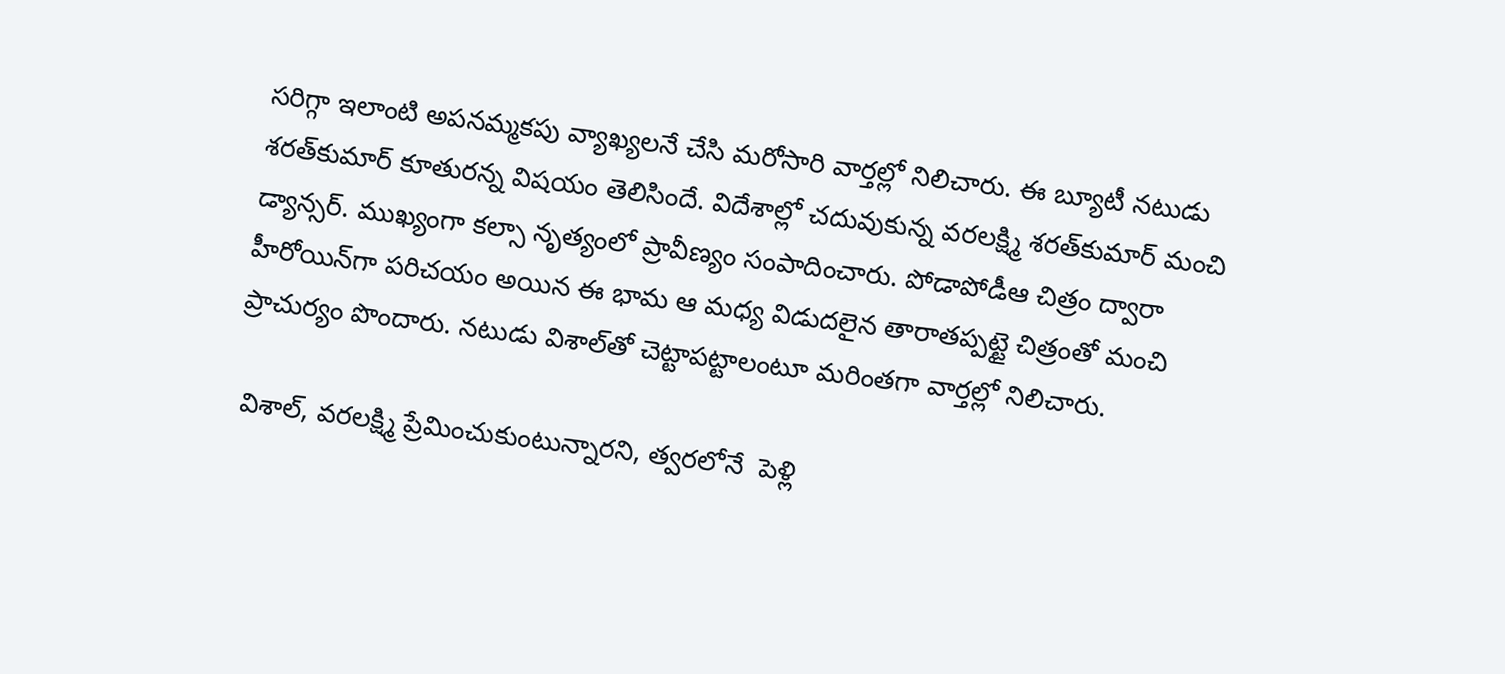సరిగ్గా ఇలాంటి అపనమ్మకపు వ్యాఖ్యలనే చేసి మరోసారి వార్తల్లో నిలిచారు. ఈ బ్యూటీ నటుడు శరత్‌కుమార్ కూతురన్న విషయం తెలిసిందే. విదేశాల్లో చదువుకున్న వరలక్ష్మి శరత్‌కుమార్ మంచి డ్యాన్సర్. ముఖ్యంగా కల్సా నృత్యంలో ప్రావీణ్యం సంపాదించారు. పోడాపోడీఆ చిత్రం ద్వారా హీరోయిన్‌గా పరిచయం అయిన ఈ భామ ఆ మధ్య విడుదలైన తారాతప్పట్టై చిత్రంతో మంచి ప్రాచుర్యం పొందారు. నటుడు విశాల్‌తో చెట్టాపట్టాలంటూ మరింతగా వార్తల్లో నిలిచారు.

 విశాల్, వరలక్ష్మి ప్రేమించుకుంటున్నారని, త్వరలోనే  పెళ్లి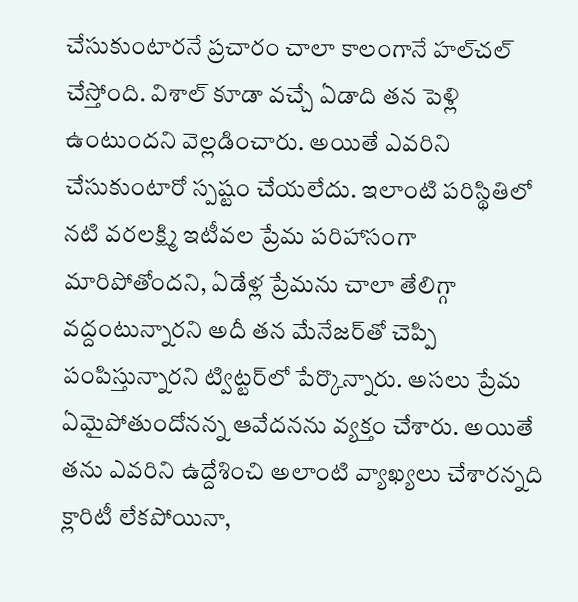చేసుకుంటారనే ప్రచారం చాలా కాలంగానే హల్‌చల్ చేస్తోంది. విశాల్ కూడా వచ్చే ఏడాది తన పెళ్లి ఉంటుందని వెల్లడించారు. అయితే ఎవరిని చేసుకుంటారో స్పష్టం చేయలేదు. ఇలాంటి పరిస్థితిలో నటి వరలక్ష్మి ఇటీవల ప్రేమ పరిహాసంగా మారిపోతోందని, ఏడేళ్ల ప్రేమను చాలా తేలిగ్గా వద్దంటున్నారని అదీ తన మేనేజర్‌తో చెప్పి పంపిస్తున్నారని ట్విట్టర్‌లో పేర్కొన్నారు. అసలు ప్రేమ ఏమైపోతుందోనన్న ఆవేదనను వ్యక్తం చేశారు. అయితే తను ఎవరిని ఉద్దేశించి అలాంటి వ్యాఖ్యలు చేశారన్నది క్లారిటీ లేకపోయినా,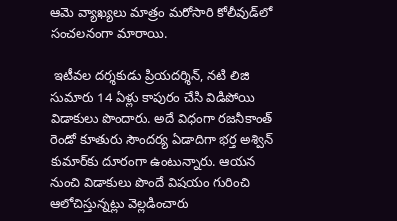ఆమె వ్యాఖ్యలు మాత్రం మరోసారి కోలీవుడ్‌లో సంచలనంగా మారాయి.

 ఇటీవల దర్శకుడు ప్రియదర్శిన్, నటి లిజి సుమారు 14 ఏళ్లు కాపురం చేసి విడిపోయి విడాకులు పొందారు. అదే విధంగా రజనీకాంత్ రెండో కూతురు సౌందర్య ఏడాదిగా భర్త అశ్విన్ కుమార్‌కు దూరంగా ఉంటున్నారు. ఆయన నుంచి విడాకులు పొందే విషయం గురించి ఆలోచిస్తున్నట్లు వెల్లడించారు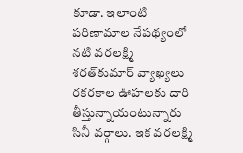కూడా. ఇలాంటి పరిణామాల నేపథ్యంలో నటి వరలక్ష్మి శరత్‌కుమార్ వ్యాఖ్యలు రకరకాల ఊహలకు దారి తీస్తున్నాయంటున్నారు సినీ వర్గాలు. ఇక వరలక్ష్మి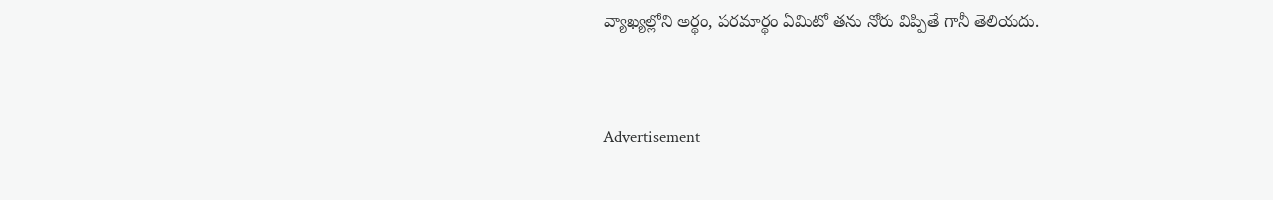వ్యాఖ్యల్లోని అర్థం, పరమార్థం ఏమిటో తను నోరు విప్పితే గానీ తెలియదు.


Advertisement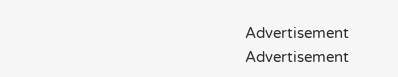Advertisement
Advertisement